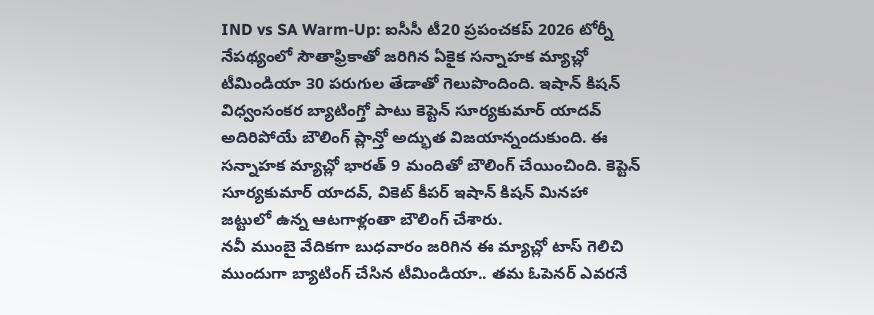IND vs SA Warm-Up: ఐసీసీ టీ20 ప్రపంచకప్ 2026 టోర్నీ నేపథ్యంలో సౌతాఫ్రికాతో జరిగిన ఏకైక సన్నాహక మ్యాచ్లో టీమిండియా 30 పరుగుల తేడాతో గెలుపొందింది. ఇషాన్ కిషన్ విధ్వంసంకర బ్యాటింగ్తో పాటు కెప్టెన్ సూర్యకుమార్ యాదవ్ అదిరిపోయే బౌలింగ్ ప్లాన్తో అద్భుత విజయాన్నందుకుంది. ఈ సన్నాహక మ్యాచ్లో భారత్ 9 మందితో బౌలింగ్ చేయించింది. కెప్టెన్ సూర్యకుమార్ యాదవ్, వికెట్ కీపర్ ఇషాన్ కిషన్ మినహా జట్టులో ఉన్న ఆటగాళ్లంతా బౌలింగ్ చేశారు.
నవీ ముంబై వేదికగా బుధవారం జరిగిన ఈ మ్యాచ్లో టాస్ గెలిచి ముందుగా బ్యాటింగ్ చేసిన టీమిండియా.. తమ ఓపెనర్ ఎవరనే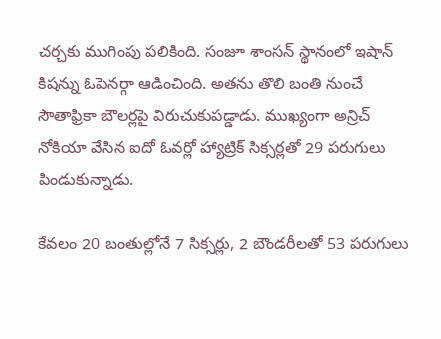చర్చకు ముగింపు పలికింది. సంజూ శాంసన్ స్థానంలో ఇషాన్ కిషన్ను ఓపెనర్గా ఆడించింది. అతను తొలి బంతి నుంచే సౌతాఫ్రికా బౌలర్లపై విరుచుకుపడ్డాడు. ముఖ్యంగా అన్రిచ్ నోకియా వేసిన ఐదో ఓవర్లో హ్యాట్రిక్ సిక్సర్లతో 29 పరుగులు పిండుకున్నాడు.

కేవలం 20 బంతుల్లోనే 7 సిక్సర్లు, 2 బౌండరీలతో 53 పరుగులు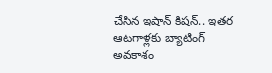చేసిన ఇషాన్ కిషన్.. ఇతర ఆటగాళ్లకు బ్యాటింగ్ అవకాశం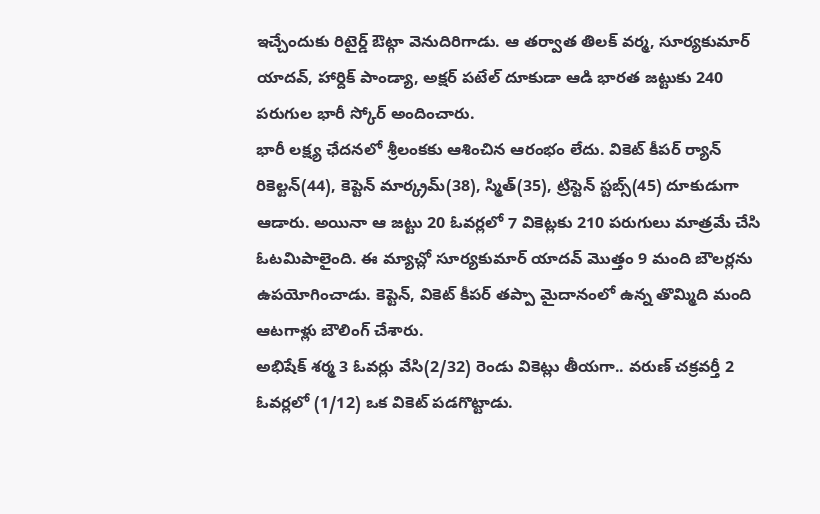ఇచ్చేందుకు రిటైర్డ్ ఔట్గా వెనుదిరిగాడు. ఆ తర్వాత తిలక్ వర్మ, సూర్యకుమార్ యాదవ్, హార్దిక్ పాండ్యా, అక్షర్ పటేల్ దూకుడా ఆడి భారత జట్టుకు 240 పరుగుల భారీ స్కోర్ అందించారు.
భారీ లక్ష్య ఛేదనలో శ్రీలంకకు ఆశించిన ఆరంభం లేదు. వికెట్ కీపర్ ర్యాన్ రికెల్టన్(44), కెప్టెన్ మార్క్రమ్(38), స్మిత్(35), ట్రిస్టెన్ స్టబ్స్(45) దూకుడుగా ఆడారు. అయినా ఆ జట్టు 20 ఓవర్లలో 7 వికెట్లకు 210 పరుగులు మాత్రమే చేసి ఓటమిపాలైంది. ఈ మ్యాచ్లో సూర్యకుమార్ యాదవ్ మొత్తం 9 మంది బౌలర్లను ఉపయోగించాడు. కెప్టెన్, వికెట్ కీపర్ తప్పా మైదానంలో ఉన్న తొమ్మిది మంది ఆటగాళ్లు బౌలింగ్ చేశారు.
అభిషేక్ శర్మ 3 ఓవర్లు వేసి(2/32) రెండు వికెట్లు తీయగా.. వరుణ్ చక్రవర్తీ 2 ఓవర్లలో (1/12) ఒక వికెట్ పడగొట్టాడు.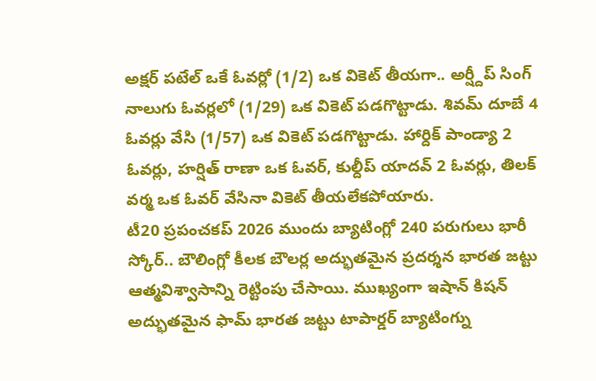అక్షర్ పటేల్ ఒకే ఓవర్లో (1/2) ఒక వికెట్ తీయగా.. అర్ష్దీప్ సింగ్ నాలుగు ఓవర్లలో (1/29) ఒక వికెట్ పడగొట్టాడు. శివమ్ దూబే 4 ఓవర్లు వేసి (1/57) ఒక వికెట్ పడగొట్టాడు. హార్దిక్ పాండ్యా 2 ఓవర్లు, హర్షిత్ రాణా ఒక ఓవర్, కుల్దీప్ యాదవ్ 2 ఓవర్లు, తిలక్ వర్మ ఒక ఓవర్ వేసినా వికెట్ తీయలేకపోయారు.
టీ20 ప్రపంచకప్ 2026 ముందు బ్యాటింగ్లో 240 పరుగులు భారీ స్కోర్.. బౌలింగ్లో కీలక బౌలర్ల అద్భుతమైన ప్రదర్శన భారత జట్టు ఆత్మవిశ్వాసాన్ని రెట్టింపు చేసాయి. ముఖ్యంగా ఇషాన్ కిషన్ అద్భుతమైన ఫామ్ భారత జట్టు టాపార్డర్ బ్యాటింగ్ను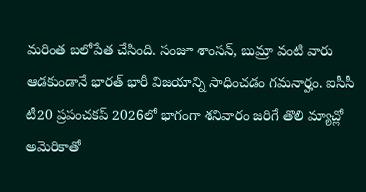మరింత బలోపేత చేసింది. సంజూ శాంసన్, బుమ్రా వంటి వారు ఆడకుండానే భారత్ భారీ విజయాన్ని సాధించడం గమనార్హం. ఐసీసీ టీ20 ప్రపంచకప్ 2026లో భాగంగా శనివారం జరిగే తొలి మ్యాచ్లో అమెరికాతో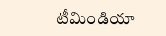టీమిండియా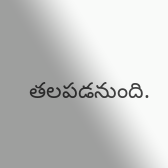తలపడనుంది.